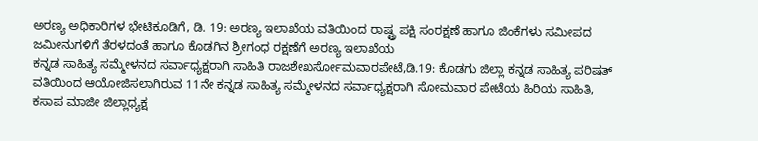ಅರಣ್ಯ ಅಧಿಕಾರಿಗಳ ಭೇಟಿಕೂಡಿಗೆ, ಡಿ. 19: ಅರಣ್ಯ ಇಲಾಖೆಯ ವತಿಯಿಂದ ರಾಷ್ಟ್ರ ಪಕ್ಷಿ ಸಂರಕ್ಷಣೆ ಹಾಗೂ ಜಿಂಕೆಗಳು ಸಮೀಪದ ಜಮೀನುಗಳಿಗೆ ತೆರಳದಂತೆ ಹಾಗೂ ಕೊಡಗಿನ ಶ್ರೀಗಂಧ ರಕ್ಷಣೆಗೆ ಅರಣ್ಯ ಇಲಾಖೆಯ
ಕನ್ನಡ ಸಾಹಿತ್ಯ ಸಮ್ಮೇಳನದ ಸರ್ವಾಧ್ಯಕ್ಷರಾಗಿ ಸಾಹಿತಿ ರಾಜಶೇಖರ್ಸೋಮವಾರಪೇಟೆ,ಡಿ.19: ಕೊಡಗು ಜಿಲ್ಲಾ ಕನ್ನಡ ಸಾಹಿತ್ಯ ಪರಿಷತ್ ವತಿಯಿಂದ ಆಯೋಜಿಸಲಾಗಿರುವ 11ನೇ ಕನ್ನಡ ಸಾಹಿತ್ಯ ಸಮ್ಮೇಳನದ ಸರ್ವಾಧ್ಯಕ್ಷರಾಗಿ ಸೋಮವಾರ ಪೇಟೆಯ ಹಿರಿಯ ಸಾಹಿತಿ, ಕಸಾಪ ಮಾಜೀ ಜಿಲ್ಲಾಧ್ಯಕ್ಷ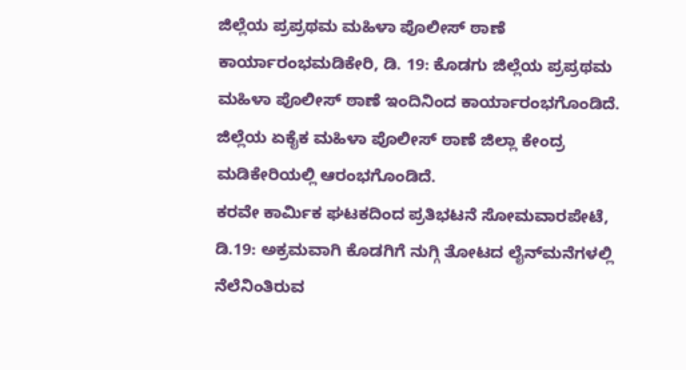ಜಿಲ್ಲೆಯ ಪ್ರಪ್ರಥಮ ಮಹಿಳಾ ಪೊಲೀಸ್ ಠಾಣೆ ಕಾರ್ಯಾರಂಭಮಡಿಕೇರಿ, ಡಿ. 19: ಕೊಡಗು ಜಿಲ್ಲೆಯ ಪ್ರಪ್ರಥಮ ಮಹಿಳಾ ಪೊಲೀಸ್ ಠಾಣೆ ಇಂದಿನಿಂದ ಕಾರ್ಯಾರಂಭಗೊಂಡಿದೆ. ಜಿಲ್ಲೆಯ ಏಕೈಕ ಮಹಿಳಾ ಪೊಲೀಸ್ ಠಾಣೆ ಜಿಲ್ಲಾ ಕೇಂದ್ರ ಮಡಿಕೇರಿಯಲ್ಲಿ ಆರಂಭಗೊಂಡಿದೆ.
ಕರವೇ ಕಾರ್ಮಿಕ ಘಟಕದಿಂದ ಪ್ರತಿಭಟನೆ ಸೋಮವಾರಪೇಟೆ, ಡಿ.19: ಅಕ್ರಮವಾಗಿ ಕೊಡಗಿಗೆ ನುಗ್ಗಿ ತೋಟದ ಲೈನ್‍ಮನೆಗಳಲ್ಲಿ ನೆಲೆನಿಂತಿರುವ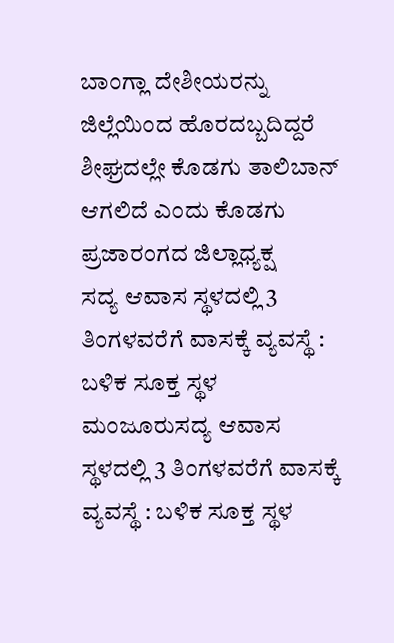ಬಾಂಗ್ಲಾ ದೇಶೀಯರನ್ನು ಜಿಲ್ಲೆಯಿಂದ ಹೊರದಬ್ಬದಿದ್ದರೆ ಶೀಘ್ರದಲ್ಲೇ ಕೊಡಗು ತಾಲಿಬಾನ್ ಆಗಲಿದೆ ಎಂದು ಕೊಡಗು ಪ್ರಜಾರಂಗದ ಜಿಲ್ಲಾಧ್ಯಕ್ಷ
ಸದ್ಯ ಆವಾಸ ಸ್ಥಳದಲ್ಲಿ 3 ತಿಂಗಳವರೆಗೆ ವಾಸಕ್ಕೆ ವ್ಯವಸ್ಥೆ : ಬಳಿಕ ಸೂಕ್ತ ಸ್ಥಳ ಮಂಜೂರುಸದ್ಯ ಆವಾಸ ಸ್ಥಳದಲ್ಲಿ 3 ತಿಂಗಳವರೆಗೆ ವಾಸಕ್ಕೆ ವ್ಯವಸ್ಥೆ : ಬಳಿಕ ಸೂಕ್ತ ಸ್ಥಳ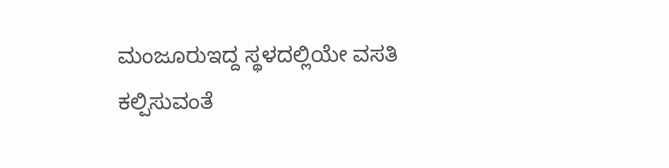ಮಂಜೂರುಇದ್ದ ಸ್ಥಳದಲ್ಲಿಯೇ ವಸತಿ ಕಲ್ಪಿಸುವಂತೆ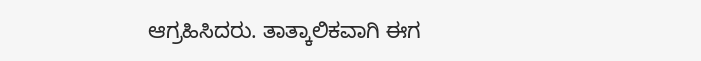ಆಗ್ರಹಿಸಿದರು. ತಾತ್ಕಾಲಿಕವಾಗಿ ಈಗ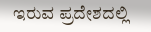ಇರುವ ಪ್ರದೇಶದಲ್ಲಿ